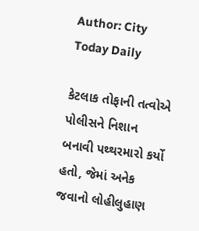Author: City Today Daily

કેટલાક તોફાની તત્વોએ પોલીસને નિશાન બનાવી પથ્થરમારો કર્યો હતો, જેમાં અનેક જવાનો લોહીલુહાણ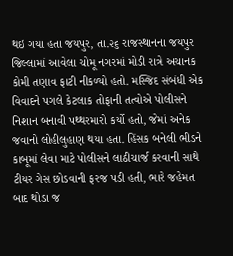થઇ ગયા હતા જયપુર, તા.૨૬ રાજસ્થાનના જયપુર જિલ્લામાં આવેલા ચોમૂ નગરમાં મોડી રાત્રે અચાનક કોમી તણાવ ફાટી નીકળ્યો હતો. મસ્જિદ સંબંધી એક વિવાદને પગલે કેટલાક તોફાની તત્વોએ પોલીસને નિશાન બનાવી પથ્થરમારો કર્યો હતો, જેમાં અનેક જવાનો લોહીલુહાણ થયા હતા. હિંસક બનેલી ભીડને કાબૂમાં લેવા માટે પોલીસને લાઠીચાર્જ કરવાની સાથે ટીયર ગેસ છોડવાની ફરજ પડી હતી, ભારે જહેમત બાદ થોડા જ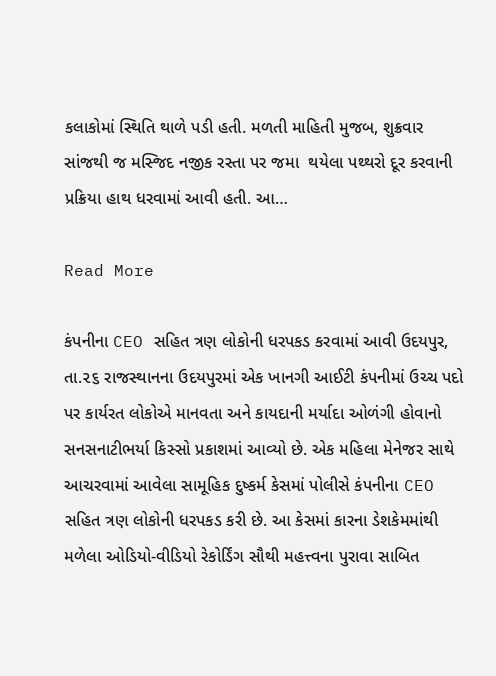કલાકોમાં સ્થિતિ થાળે પડી હતી. મળતી માહિતી મુજબ, શુક્રવાર સાંજથી જ મસ્જિદ નજીક રસ્તા પર જમા  થયેલા પથ્થરો દૂર કરવાની પ્રક્રિયા હાથ ધરવામાં આવી હતી. આ…

Read More

કંપનીના CEO સહિત ત્રણ લોકોની ધરપકડ કરવામાં આવી ઉદયપુર, તા.૨૬ રાજસ્થાનના ઉદયપુરમાં એક ખાનગી આઈટી કંપનીમાં ઉચ્ચ પદો પર કાર્યરત લોકોએ માનવતા અને કાયદાની મર્યાદા ઓળંગી હોવાનો સનસનાટીભર્યા કિસ્સો પ્રકાશમાં આવ્યો છે. એક મહિલા મેનેજર સાથે આચરવામાં આવેલા સામૂહિક દુષ્કર્મ કેસમાં પોલીસે કંપનીના CEO સહિત ત્રણ લોકોની ધરપકડ કરી છે. આ કેસમાં કારના ડેશકેમમાંથી મળેલા ઓડિયો-વીડિયો રેકોર્ડિંગ સૌથી મહત્ત્વના પુરાવા સાબિત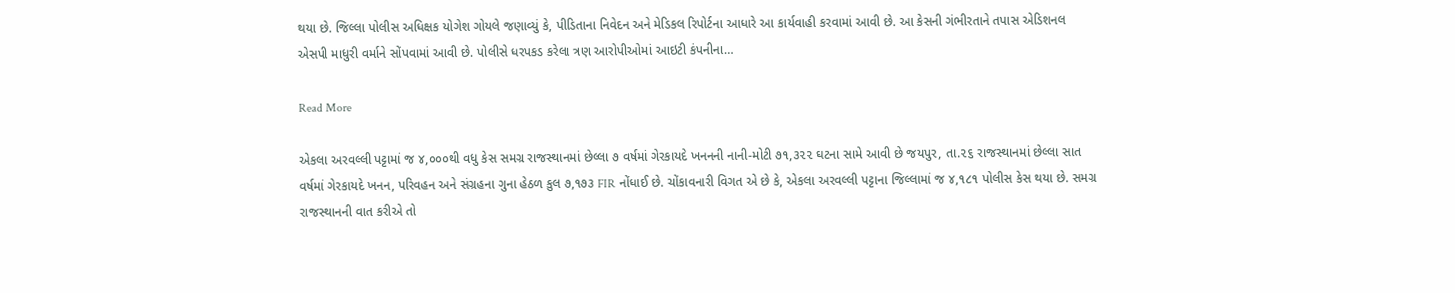થયા છે. જિલ્લા પોલીસ અધિક્ષક યોગેશ ગોયલે જણાવ્યું કે, પીડિતાના નિવેદન અને મેડિકલ રિપોર્ટના આધારે આ કાર્યવાહી કરવામાં આવી છે. આ કેસની ગંભીરતાને તપાસ એડિશનલ એસપી માધુરી વર્માને સોંપવામાં આવી છે. પોલીસે ધરપકડ કરેલા ત્રણ આરોપીઓમાં આઇટી કંપનીના…

Read More

એકલા અરવલ્લી પટ્ટામાં જ ૪,૦૦૦થી વધુ કેસ સમગ્ર રાજસ્થાનમાં છેલ્લા ૭ વર્ષમાં ગેરકાયદે ખનનની નાની-મોટી ૭૧,૩૨૨ ઘટના સામે આવી છે જયપુર, તા.૨૬ રાજસ્થાનમાં છેલ્લા સાત વર્ષમાં ગેરકાયદે ખનન, પરિવહન અને સંગ્રહના ગુના હેઠળ કુલ ૭,૧૭૩ FIR નોંધાઈ છે. ચોંકાવનારી વિગત એ છે કે, એકલા અરવલ્લી પટ્ટાના જિલ્લામાં જ ૪,૧૮૧ પોલીસ કેસ થયા છે. સમગ્ર રાજસ્થાનની વાત કરીએ તો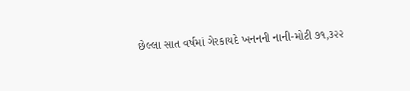છેલ્લા સાત વર્ષમાં ગેરકાયદે ખનનની નાની-મોટી ૭૧,૩૨૨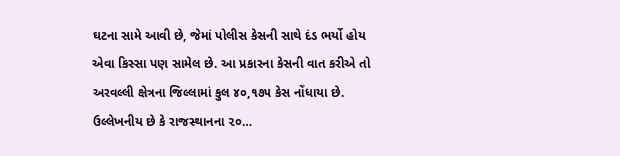ઘટના સામે આવી છે, જેમાં પોલીસ કેસની સાથે દંડ ભર્યો હોય એવા કિસ્સા પણ સામેલ છે. આ પ્રકારના કેસની વાત કરીએ તો અરવલ્લી ક્ષેત્રના જિલ્લામાં કુલ ૪૦,૧૭૫ કેસ નોંધાયા છે. ઉલ્લેખનીય છે કે રાજસ્થાનના ૨૦…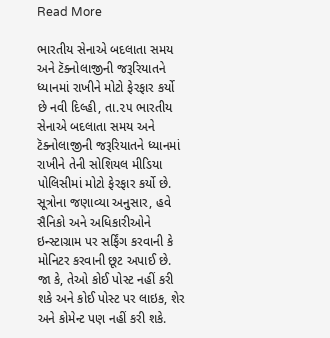Read More

ભારતીય સેનાએ બદલાતા સમય અને ટૅક્નોલાજીની જરૂરિયાતને ધ્યાનમાં રાખીને મોટો ફેરફાર કર્યો છે નવી દિલ્હી, તા.૨૫ ભારતીય સેનાએ બદલાતા સમય અને ટૅક્નોલાજીની જરૂરિયાતને ધ્યાનમાં રાખીને તેની સોશિયલ મીડિયા પોલિસીમાં મોટો ફેરફાર કર્યો છે. સૂત્રોના જણાવ્યા અનુસાર, હવે સૈનિકો અને અધિકારીઓને ઇન્સ્ટાગ્રામ પર સર્ફિંગ કરવાની કે મોનિટર કરવાની છૂટ અપાઈ છે. જા કે, તેઓ કોઈ પોસ્ટ નહીં કરી શકે અને કોઈ પોસ્ટ પર લાઇક, શેર અને કોમેન્ટ પણ નહીં કરી શકે.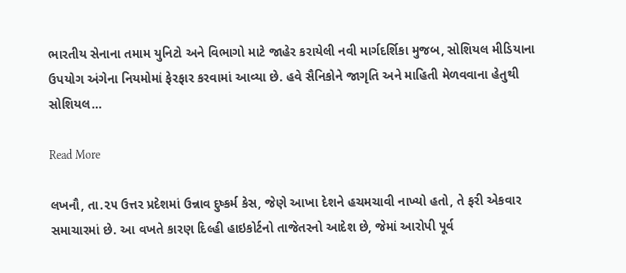ભારતીય સેનાના તમામ યુનિટો અને વિભાગો માટે જાહેર કરાયેલી નવી માર્ગદર્શિકા મુજબ, સોશિયલ મીડિયાના ઉપયોગ અંગેના નિયમોમાં ફેરફાર કરવામાં આવ્યા છે. હવે સૈનિકોને જાગૃતિ અને માહિતી મેળવવાના હેતુથી સોશિયલ…

Read More

લખનૌ, તા.૨૫ ઉત્તર પ્રદેશમાં ઉન્નાવ દુષ્કર્મ કેસ, જેણે આખા દેશને હચમચાવી નાખ્યો હતો, તે ફરી એકવાર સમાચારમાં છે. આ વખતે કારણ દિલ્હી હાઇકોર્ટનો તાજેતરનો આદેશ છે, જેમાં આરોપી પૂર્વ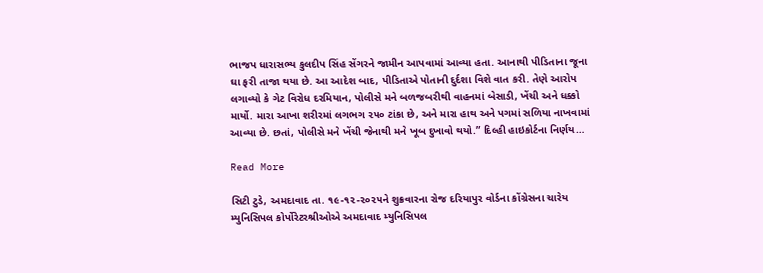ભાજપ ધારાસભ્ય કુલદીપ સિંહ સેંગરને જામીન આપવામાં આવ્યા હતા. આનાથી પીડિતાના જૂના ઘા ફરી તાજા થયા છે. આ આદેશ બાદ, પીડિતાએ પોતાની દુર્દશા વિશે વાત કરી. તેણે આરોપ લગાવ્યો કે ગેટ વિરોધ દરમિયાન, પોલીસે મને બળજબરીથી વાહનમાં બેસાડી, ખેંચી અને ધક્કો માર્યો. મારા આખા શરીરમાં લગભગ ૨૫૦ ટાંકા છે, અને મારા હાથ અને પગમાં સળિયા નાખવામાં આવ્યા છે. છતાં, પોલીસે મને ખેંચી જેનાથી મને ખૂબ દુખાવો થયો.” દિલ્હી હાઇકોર્ટના નિર્ણય…

Read More

સિટી ટુડે, અમદાવાદ તા. ૧૯-૧૨-૨૦૨૫ને શુક્રવારના રોજ દરિયાપુર વોર્ડના કોંગ્રેસના ચારેય મ્યુનિસિપલ કોર્પોરેટરશ્રીઓએ અમદાવાદ મ્યુનિસિપલ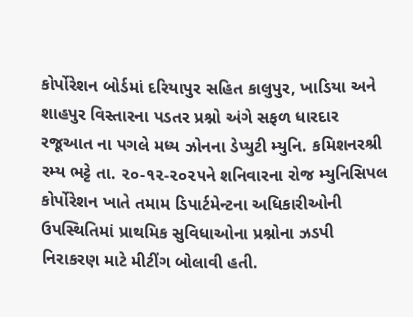કોર્પોરેશન બોર્ડમાં દરિયાપુર સહિત કાલુપુર, ખાડિયા અને શાહપુર વિસ્તારના પડતર પ્રશ્નો અંગે સફળ ધારદાર રજૂઆત ના પગલે મધ્ય ઝોનના ડેપ્યુટી મ્યુનિ. કમિશનરશ્રી રમ્ય ભટ્ટે તા. ૨૦-૧૨-૨૦૨૫ને શનિવારના રોજ મ્યુનિસિપલ કોર્પોરેશન ખાતે તમામ ડિપાર્ટમેન્ટના અધિકારીઓની ઉપસ્થિતિમાં પ્રાથમિક સુવિધાઓના પ્રશ્નોના ઝડપી નિરાકરણ માટે મીટીંગ બોલાવી હતી.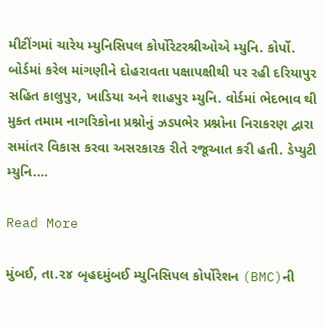મીટીંગમાં ચારેય મ્યુનિસિપલ કોર્પોરેટરશ્રીઓએ મ્યુનિ. કોર્પો. બોર્ડમાં કરેલ માંગણીને દોહરાવતા પક્ષાપક્ષીથી પર રહી દરિયાપુર સહિત કાલુપુર, ખાડિયા અને શાહપુર મ્યુનિ. વોર્ડમાં ભેદભાવ થી મુક્ત તમામ નાગરિકોના પ્રશ્નોનું ઝડપભેર પ્રશ્નોના નિરાકરણ દ્વારા સમાંતર વિકાસ કરવા અસરકારક રીતે રજૂઆત કરી હતી. ડેપ્યુટી મ્યુનિ.…

Read More

મુંબઈ, તા.૨૪ બૃહદમુંબઈ મ્યુનિસિપલ કોર્પોરેશન (BMC)ની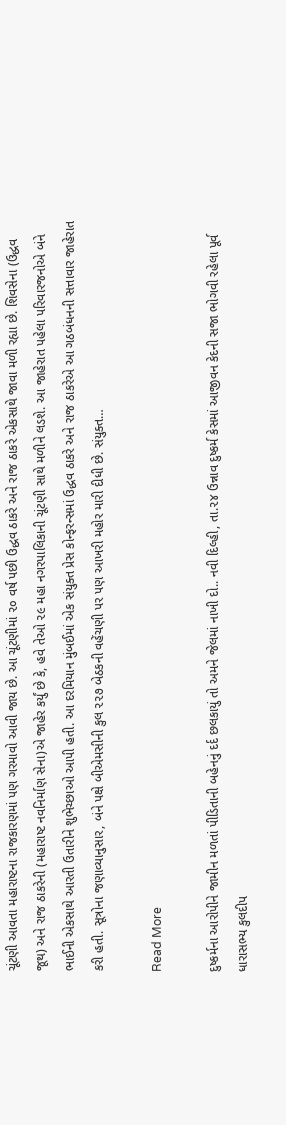ચૂંટણી આવતા મહારાષ્ટના રાજકારણમાં પણ ગરમાવો આવી જાય છે. આ ચૂંટણીમાં ૨૦ વર્ષ પછી ઉદ્ધવ ઠાકરે અને રાજ ઠાકરે એકસાથે જાવા મળી રહ્યા છે. શિવસેના (ઉદ્ધવ જૂથ) અને રાજ ઠાકરેની (મહારાષ્ટ નવનિર્માણ સેના)એ જાહેર કર્યું છે કે, હવે તેઓ ૨૯ મહા નગરપાલિકાની ચૂંટણી સાથે મળીને લડશે. આ જાહેરાત પહેલા પરિવારજનોએ બંને ભાઈની એકસાથે આરતી ઉતારીને શુભેચ્છાઓ આપી હતી. આ દરમિયાન મુંબઈમાં એક સંયુક્ત પ્રેસ કોન્ફરન્સમાં ઉદ્ધવ ઠાકરે અને રાજ ઠાકરેએ આ ગઠબંધનની સત્તાવાર જાહેરાત કરી હતી. સૂત્રોના જણાવ્યાનુસાર, બંને પક્ષે બીએમસીની કુલ ૨૨૭ બેઠકની વહેંચણી પર પણ આખરી મહોર મારી દીધી છે. સંયુક્ત…

Read More

દુષ્કર્મના આરોપીને જામીન મળતાં પીડિતાની બહેનનું દર્દ છલકાયું તો અમને જેલમાં નાખી દો.. નવી દિલ્હી, તા.૨૪ ઉન્નાવ દુષ્કર્મ કેસમાં આજીવન કેદની સજા ભોગવી રહેલા પૂર્વ ધારાસભ્ય કુલદીપ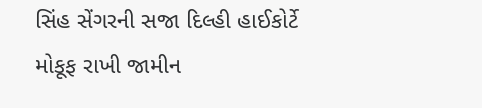સિંહ સેંગરની સજા દિલ્હી હાઈકોર્ટે મોકૂફ રાખી જામીન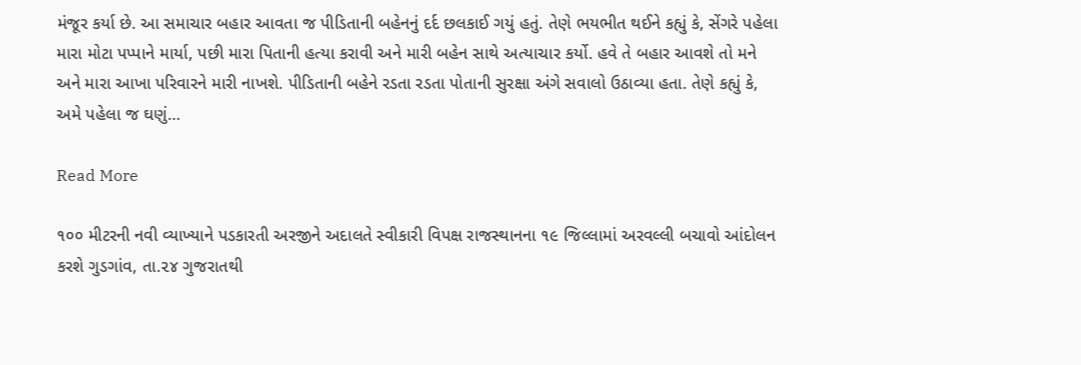મંજૂર કર્યા છે. આ સમાચાર બહાર આવતા જ પીડિતાની બહેનનું દર્દ છલકાઈ ગયું હતું. તેણે ભયભીત થઈને કહ્યું કે, સેંગરે પહેલા મારા મોટા પપ્પાને માર્યા, પછી મારા પિતાની હત્યા કરાવી અને મારી બહેન સાથે અત્યાચાર કર્યો. હવે તે બહાર આવશે તો મને અને મારા આખા પરિવારને મારી નાખશે. પીડિતાની બહેને રડતા રડતા પોતાની સુરક્ષા અંગે સવાલો ઉઠાવ્યા હતા. તેણે કહ્યું કે, અમે પહેલા જ ઘણું…

Read More

૧૦૦ મીટરની નવી વ્યાખ્યાને પડકારતી અરજીને અદાલતે સ્વીકારી વિપક્ષ રાજસ્થાનના ૧૯ જિલ્લામાં અરવલ્લી બચાવો આંદોલન કરશે ગુડગાંવ, તા.૨૪ ગુજરાતથી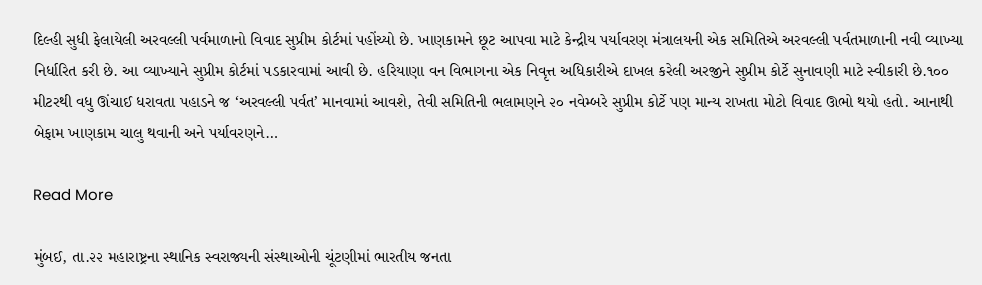દિલ્હી સુધી ફેલાયેલી અરવલ્લી પર્વમાળાનો વિવાદ સુપ્રીમ કોર્ટમાં પહોંચ્યો છે. ખાણકામને છૂટ આપવા માટે કેન્દ્રીય પર્યાવરણ મંત્રાલયની એક સમિતિએ અરવલ્લી પર્વતમાળાની નવી વ્યાખ્યા નિર્ધારિત કરી છે. આ વ્યાખ્યાને સુપ્રીમ કોર્ટમાં પડકારવામાં આવી છે. હરિયાણા વન વિભાગના એક નિવૃત્ત અધિકારીએ દાખલ કરેલી અરજીને સુપ્રીમ કોર્ટે સુનાવણી માટે સ્વીકારી છે.૧૦૦ મીટરથી વધુ ઊંચાઈ ધરાવતા પહાડને જ ‘અરવલ્લી પર્વત’ માનવામાં આવશે, તેવી સમિતિની ભલામણને ૨૦ નવેમ્બરે સુપ્રીમ કોર્ટે પણ માન્ય રાખતા મોટો વિવાદ ઊભો થયો હતો. આનાથી બેફામ ખાણકામ ચાલુ થવાની અને પર્યાવરણને…

Read More

મુંબઈ, તા.૨૨ મહારાષ્ટ્રના સ્થાનિક સ્વરાજ્યની સંસ્થાઓની ચૂંટણીમાં ભારતીય જનતા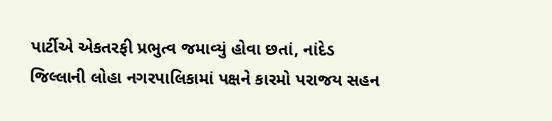પાર્ટીએ એકતરફી પ્રભુત્વ જમાવ્યું હોવા છતાં, નાંદેડ જિલ્લાની લોહા નગરપાલિકામાં પક્ષને કારમો પરાજય સહન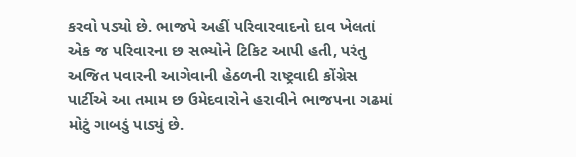કરવો પડ્યો છે. ભાજપે અહીં પરિવારવાદનો દાવ ખેલતાં એક જ પરિવારના છ સભ્યોને ટિકિટ આપી હતી, પરંતુ અજિત પવારની આગેવાની હેઠળની રાષ્ટ્રવાદી કોંગ્રેસ પાર્ટીએ આ તમામ છ ઉમેદવારોને હરાવીને ભાજપના ગઢમાં મોટું ગાબડું પાડ્યું છે.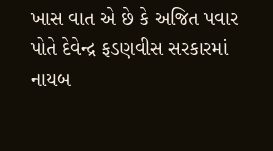ખાસ વાત એ છે કે અજિત પવાર પોતે દેવેન્દ્ર ફડણવીસ સરકારમાં નાયબ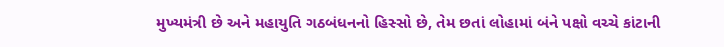મુખ્યમંત્રી છે અને મહાયુતિ ગઠબંધનનો હિસ્સો છે, તેમ છતાં લોહામાં બંને પક્ષો વચ્ચે કાંટાની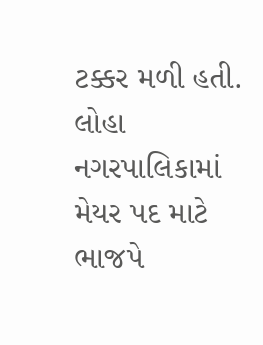ટક્કર મળી હતી. લોહા નગરપાલિકામાં મેયર પદ માટે ભાજપે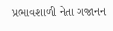પ્રભાવશાળી નેતા ગજાનન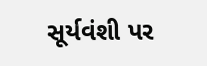સૂર્યવંશી પર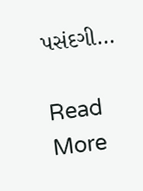પસંદગી…

Read More